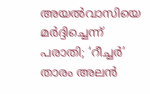അയൽവാസിയെ മർദ്ദിച്ചെന്ന് പരാതി; ‘റീച്ചർ’ താരം അലൻ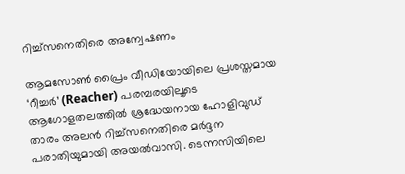റിച്ച്‌സനെതിരെ അന്വേഷണം

ആമസോൺ പ്രൈം വീഡിയോയിലെ പ്രശസ്തമായ ‘റീച്ചർ’ (Reacher) പരമ്പരയിലൂടെ ആഗോളതലത്തിൽ ശ്രദ്ധേയനായ ഹോളിവുഡ് താരം അലൻ റിച്ച്‌സനെതിരെ മർദ്ദന പരാതിയുമായി അയൽവാസി. ടെന്നസിയിലെ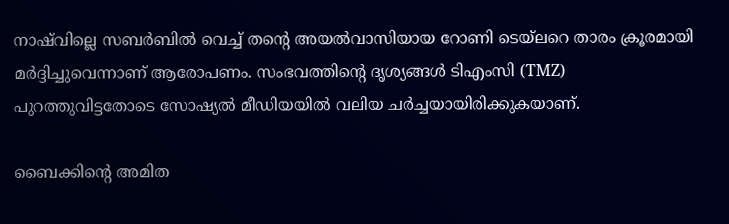നാഷ്‌വില്ലെ സബർബിൽ വെച്ച് തന്റെ അയൽവാസിയായ റോണി ടെയ്‌ലറെ താരം ക്രൂരമായി മർദ്ദിച്ചുവെന്നാണ് ആരോപണം. സംഭവത്തിന്റെ ദൃശ്യങ്ങൾ ടിഎംസി (TMZ) പുറത്തുവിട്ടതോടെ സോഷ്യൽ മീഡിയയിൽ വലിയ ചർച്ചയായിരിക്കുകയാണ്.

ബൈക്കിന്റെ അമിത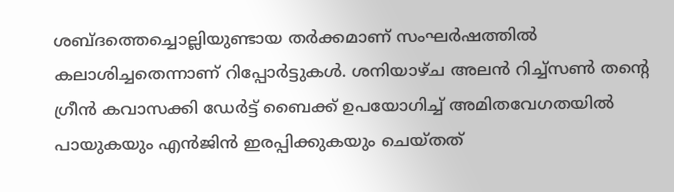ശബ്ദത്തെച്ചൊല്ലിയുണ്ടായ തർക്കമാണ് സംഘർഷത്തിൽ കലാശിച്ചതെന്നാണ് റിപ്പോർട്ടുകൾ. ശനിയാഴ്ച അലൻ റിച്ച്‌സൺ തന്റെ ഗ്രീൻ കവാസക്കി ഡേർട്ട് ബൈക്ക് ഉപയോഗിച്ച് അമിതവേഗതയിൽ പായുകയും എൻജിൻ ഇരപ്പിക്കുകയും ചെയ്തത്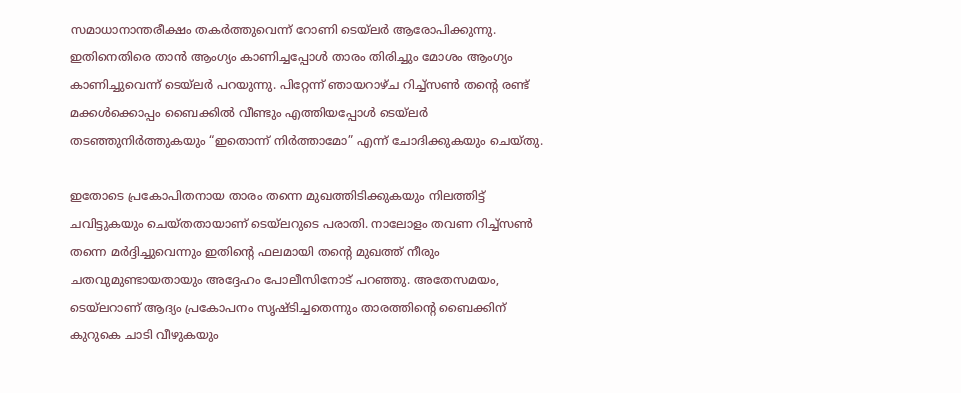സമാധാനാന്തരീക്ഷം തകർത്തുവെന്ന് റോണി ടെയ്‌ലർ ആരോപിക്കുന്നു. ഇതിനെതിരെ താൻ ആംഗ്യം കാണിച്ചപ്പോൾ താരം തിരിച്ചും മോശം ആംഗ്യം കാണിച്ചുവെന്ന് ടെയ്‌ലർ പറയുന്നു. പിറ്റേന്ന് ഞായറാഴ്ച റിച്ച്‌സൺ തന്റെ രണ്ട് മക്കൾക്കൊപ്പം ബൈക്കിൽ വീണ്ടും എത്തിയപ്പോൾ ടെയ്‌ലർ തടഞ്ഞുനിർത്തുകയും “ഇതൊന്ന് നിർത്താമോ” എന്ന് ചോദിക്കുകയും ചെയ്തു.

ഇതോടെ പ്രകോപിതനായ താരം തന്നെ മുഖത്തിടിക്കുകയും നിലത്തിട്ട് ചവിട്ടുകയും ചെയ്തതായാണ് ടെയ്‌ലറുടെ പരാതി. നാലോളം തവണ റിച്ച്‌സൺ തന്നെ മർദ്ദിച്ചുവെന്നും ഇതിന്റെ ഫലമായി തന്റെ മുഖത്ത് നീരും ചതവുമുണ്ടായതായും അദ്ദേഹം പോലീസിനോട് പറഞ്ഞു. അതേസമയം, ടെയ്‌ലറാണ് ആദ്യം പ്രകോപനം സൃഷ്ടിച്ചതെന്നും താരത്തിന്റെ ബൈക്കിന് കുറുകെ ചാടി വീഴുകയും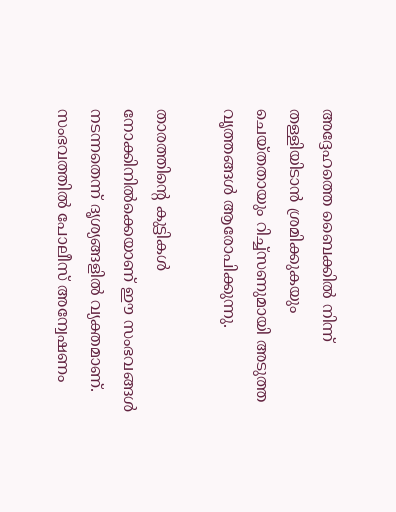അദ്ദേഹത്തെ ബൈക്കിൽ നിന്ന് തള്ളിയിടാൻ ശ്രമിക്കുകയും ചെയ്തതായും റിച്ച്‌സണുമായി അടുത്ത വൃത്തങ്ങൾ ആരോപിക്കുന്നു.

താരത്തിന്റെ കുട്ടികൾ നോക്കിനിൽക്കെയാണ് ഈ സംഭവങ്ങൾ നടന്നതെന്ന് ദൃശ്യങ്ങളിൽ വ്യക്തമാണ്. സംഭവത്തിൽ പോലീസ് അന്വേഷണം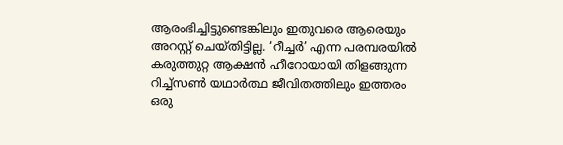ആരംഭിച്ചിട്ടുണ്ടെങ്കിലും ഇതുവരെ ആരെയും അറസ്റ്റ് ചെയ്തിട്ടില്ല. ‘റീച്ചർ’ എന്ന പരമ്പരയിൽ കരുത്തുറ്റ ആക്ഷൻ ഹീറോയായി തിളങ്ങുന്ന റിച്ച്‌സൺ യഥാർത്ഥ ജീവിതത്തിലും ഇത്തരം ഒരു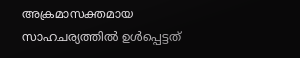അക്രമാസക്തമായ സാഹചര്യത്തിൽ ഉൾപ്പെട്ടത്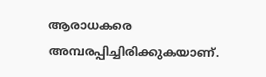ആരാധകരെ അമ്പരപ്പിച്ചിരിക്കുകയാണ്.